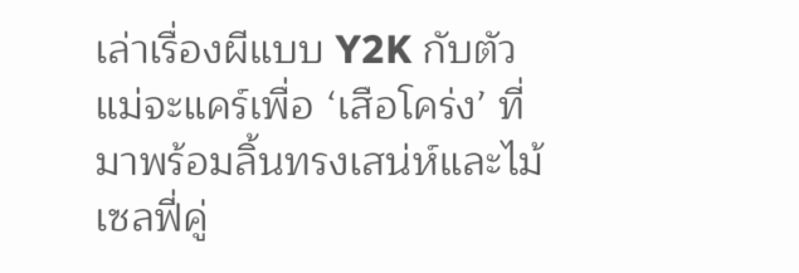เล่าเรื่องผีแบบ Y2K กับตัวแม่จะแคร์เพื่อ ‘เสือโคร่ง’ ที่มาพร้อมลิ้นทรงเสน่ห์และไม้เซลฟี่คู่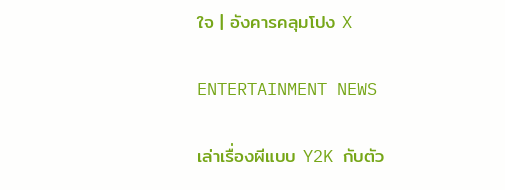ใจ | อังคารคลุมโปง X

ENTERTAINMENT NEWS

เล่าเรื่องผีแบบ Y2K กับตัว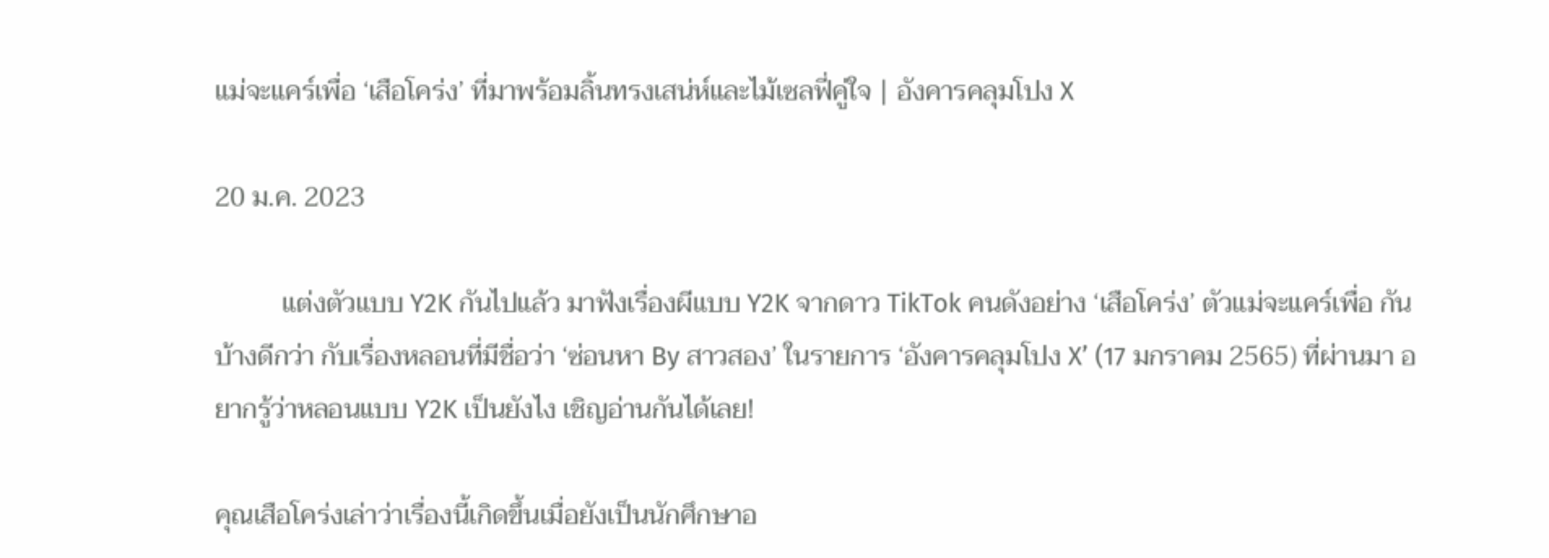แม่จะแคร์เพื่อ ‘เสือโคร่ง’ ที่มาพร้อมลิ้นทรงเสน่ห์และไม้เซลฟี่คู่ใจ | อังคารคลุมโปง X

20 ม.ค. 2023

          แต่งตัวแบบ Y2K กันไปแล้ว มาฟังเรื่องผีแบบ Y2K จากดาว TikTok คนดังอย่าง ‘เสือโคร่ง’ ตัวแม่จะแคร์เพื่อ กันบ้างดีกว่า กับเรื่องหลอนที่มีชื่อว่า ‘ซ่อนหา By สาวสอง’ ในรายการ ‘อังคารคลุมโปง X’ (17 มกราคม 2565) ที่ผ่านมา อยากรู้ว่าหลอนแบบ Y2K เป็นยังไง เชิญอ่านกันได้เลย!

คุณเสือโคร่งเล่าว่าเรื่องนี้เกิดขึ้นเมื่อยังเป็นนักศึกษาอ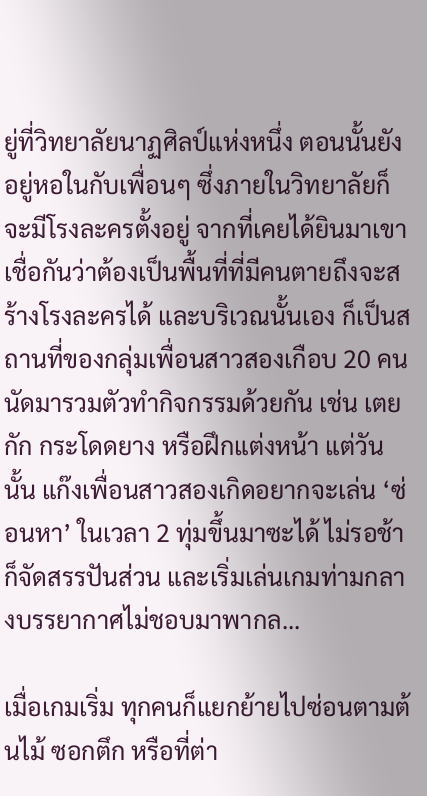ยู่ที่วิทยาลัยนาฏศิลป์แห่งหนึ่ง ตอนนั้นยังอยู่หอในกับเพื่อนๆ ซึ่งภายในวิทยาลัยก็จะมีโรงละครตั้งอยู่ จากที่เคยได้ยินมาเขาเชื่อกันว่าต้องเป็นพื้นที่ที่มีคนตายถึงจะสร้างโรงละครได้ และบริเวณนั้นเอง ก็เป็นสถานที่ของกลุ่มเพื่อนสาวสองเกือบ 20 คนนัดมารวมตัวทำกิจกรรมด้วยกัน เช่น เตยกัก กระโดดยาง หรือฝึกแต่งหน้า แต่วันนั้น แก๊งเพื่อนสาวสองเกิดอยากจะเล่น ‘ซ่อนหา’ ในเวลา 2 ทุ่มขึ้นมาซะได้ ไม่รอช้าก็จัดสรรปันส่วน และเริ่มเล่นเกมท่ามกลางบรรยากาศไม่ชอบมาพากล...

เมื่อเกมเริ่ม ทุกคนก็แยกย้ายไปซ่อนตามต้นไม้ ซอกตึก หรือที่ต่า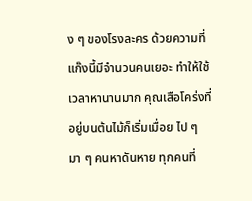ง ๆ ของโรงละคร ด้วยความที่แก๊งนี้มีจำนวนคนเยอะ ทำให้ใช้เวลาหานานมาก คุณเสือโคร่งที่อยู่บนต้นไม้ก็เริ่มเมื่อย ไป ๆ มา ๆ คนหาดันหาย ทุกคนที่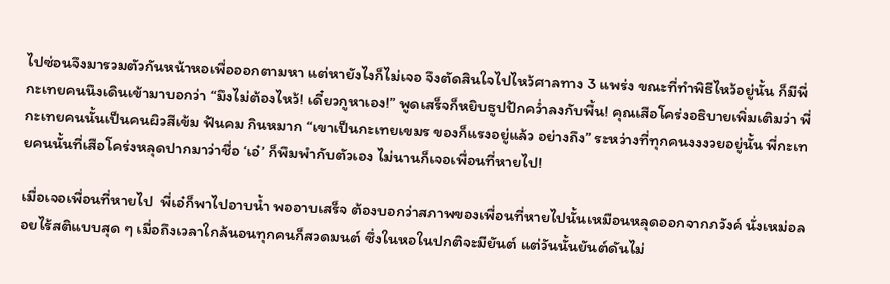ไปซ่อนจึงมารวมตัวกันหน้าหอเพื่อออกตามหา แต่หายังไงก็ไม่เจอ จึงตัดสินใจไปไหว้ศาลทาง 3 แพร่ง ขณะที่ทำพิธีไหว้อยู่นั้น ก็มีพี่กะเทยคนนึงเดินเข้ามาบอกว่า “มึงไม่ต้องไหว้! เดี๋ยวกูหาเอง!” พูดเสร็จก็หยิบธูปปักคว่ำลงกับพื้น! คุณเสือโคร่งอธิบายเพิ่มเติมว่า พี่กะเทยคนนั้นเป็นคนผิวสีเข้ม ฟันคม กินหมาก “เขาเป็นกะเทยเขมร ของก็แรงอยู่แล้ว อย่างถึง” ระหว่างที่ทุกคนงงงวยอยู่นั้น พี่กะเทยคนนั้นที่เสือโคร่งหลุดปากมาว่าชื่อ ‘เอ๋’ ก็พึมพำกับตัวเอง ไม่นานก็เจอเพื่อนที่หายไป!

เมื่อเจอเพื่อนที่หายไป  พี่เอ๋ก็พาไปอาบน้ำ พออาบเสร็จ ต้องบอกว่าสภาพของเพื่อนที่หายไปนั้นเหมือนหลุดออกจากภวังค์ นั่งเหม่อลอยไร้สติแบบสุด ๆ เมื่อถึงเวลาใกล้นอนทุกคนก็สวดมนต์ ซึ่งในหอในปกติจะมียันต์ แต่วันนั้นยันต์ดันไม่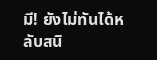มี! ยังไม่ทันได้หลับสนิ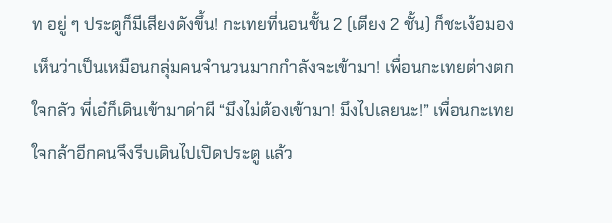ท อยู่ ๆ ประตูก็มีเสียงดังขึ้น! กะเทยที่นอนชั้น 2 (เตียง 2 ชั้น) ก็ชะเง้อมองเห็นว่าเป็นเหมือนกลุ่มคนจำนวนมากกำลังจะเข้ามา! เพื่อนกะเทยต่างตกใจกลัว พี่เอ๋ก็เดินเข้ามาด่าผี “มึงไม่ต้องเข้ามา! มึงไปเลยนะ!” เพื่อนกะเทยใจกล้าอีกคนจึงรีบเดินไปเปิดประตู แล้ว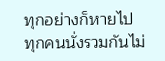ทุกอย่างก็หายไป ทุกคนนั่งรวมกันไม่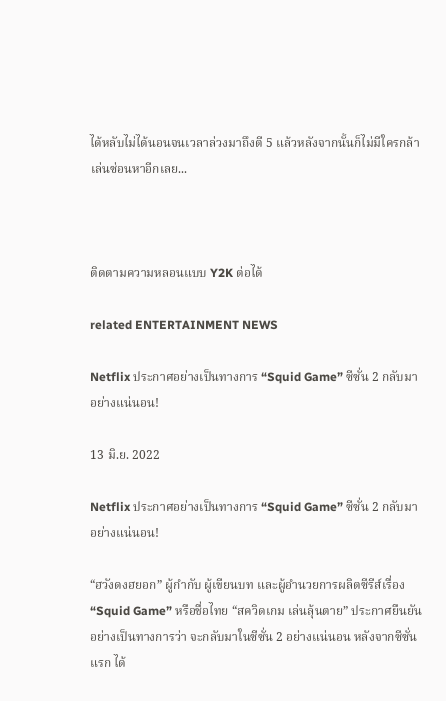ได้หลับไม่ได้นอนจนเวลาล่วงมาถึงตี 5 แล้วหลังจากนั้นก็ไม่มีใครกล้าเล่นซ่อนหาอีกเลย...



ติดตามความหลอนแบบ Y2K ต่อได้

related ENTERTAINMENT NEWS

Netflix ประกาศอย่างเป็นทางการ “Squid Game” ซีซั่น 2 กลับมาอย่างแน่นอน!

13 มิ.ย. 2022

Netflix ประกาศอย่างเป็นทางการ “Squid Game” ซีซั่น 2 กลับมาอย่างแน่นอน!

“ฮวังดงฮยอก” ผู้กำกับ ผู้เขียนบท และผู้อำนวยการผลิตซีรีส์เรื่อง “Squid Game” หรือชื่อไทย “สควิดเกม เล่นลุ้นตาย” ประกาศยืนยันอย่างเป็นทางการว่า จะกลับมาในซีซั่น 2 อย่างแน่นอน หลังจากซีซั่นแรก ได้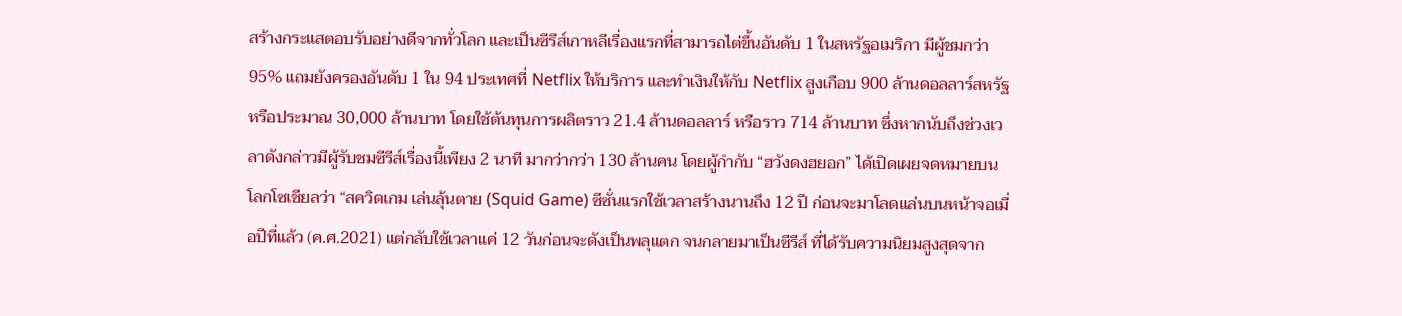สร้างกระแสตอบรับอย่างดีจากทั่วโลก และเป็นซีรีส์เกาหลีเรื่องแรกที่สามารถไต่ขึ้นอันดับ 1 ในสหรัฐอเมริกา มีผู้ชมกว่า 95% แถมยังครองอันดับ 1 ใน 94 ประเทศที่ Netflix ให้บริการ และทำเงินให้กับ Netflix สูงเกือบ 900 ล้านดอลลาร์สหรัฐ หรือประมาณ 30,000 ล้านบาท โดยใช้ต้นทุนการผลิตราว 21.4 ล้านดอลลาร์ หรือราว 714 ล้านบาท ซึ่งหากนับถึงช่วงเวลาดังกล่าวมีผู้รับชมซีรีส์เรื่องนี้เพียง 2 นาที มากว่ากว่า 130 ล้านคน โดยผู้กำกับ “ฮวังดงฮยอก” ได้เปิดเผยจดหมายบนโลกโซเชียลว่า “สควิดเกม เล่นลุ้นตาย (Squid Game) ซีซั่นแรกใช้เวลาสร้างนานถึง 12 ปี ก่อนจะมาโลดแล่นบนหน้าจอเมื่อปีที่แล้ว (ค.ศ.2021) แต่กลับใช้เวลาแค่ 12 วันก่อนจะดังเป็นพลุแตก จนกลายมาเป็นซีรีส์ ที่ได้รับความนิยมสูงสุดจาก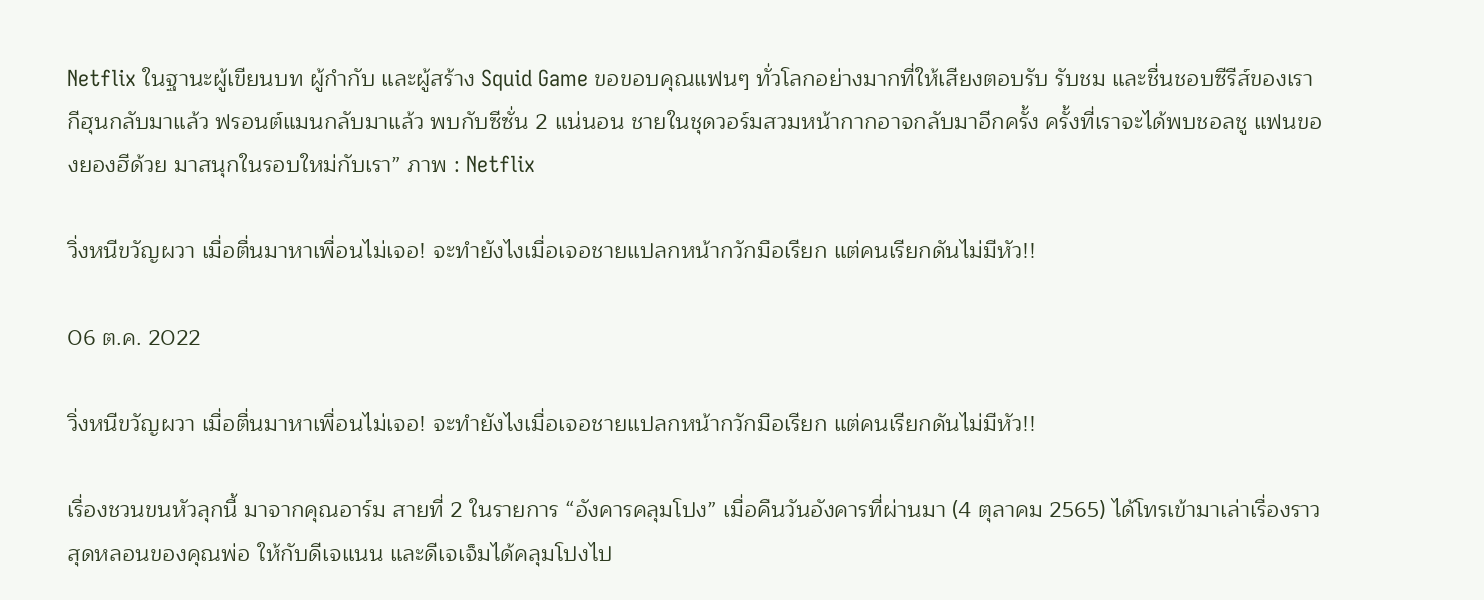Netflix ในฐานะผู้เขียนบท ผู้กำกับ และผู้สร้าง Squid Game ขอขอบคุณแฟนๆ ทั่วโลกอย่างมากที่ให้เสียงตอบรับ รับชม และชื่นชอบซีรีส์ของเรา กีฮุนกลับมาแล้ว ฟรอนต์แมนกลับมาแล้ว พบกับซีซั่น 2 แน่นอน ชายในชุดวอร์มสวมหน้ากากอาจกลับมาอีกครั้ง ครั้งที่เราจะได้พบชอลชู แฟนของยองฮีด้วย มาสนุกในรอบใหม่กับเรา” ภาพ : Netflix

วิ่งหนีขวัญผวา เมื่อตื่นมาหาเพื่อนไม่เจอ! จะทำยังไงเมื่อเจอชายแปลกหน้ากวักมือเรียก แต่คนเรียกดันไม่มีหัว!!

06 ต.ค. 2022

วิ่งหนีขวัญผวา เมื่อตื่นมาหาเพื่อนไม่เจอ! จะทำยังไงเมื่อเจอชายแปลกหน้ากวักมือเรียก แต่คนเรียกดันไม่มีหัว!!

เรื่องชวนขนหัวลุกนี้ มาจากคุณอาร์ม สายที่ 2 ในรายการ “อังคารคลุมโปง” เมื่อคืนวันอังคารที่ผ่านมา (4 ตุลาคม 2565) ได้โทรเข้ามาเล่าเรื่องราวสุดหลอนของคุณพ่อ ให้กับดีเจแนน และดีเจเจ็มได้คลุมโปงไป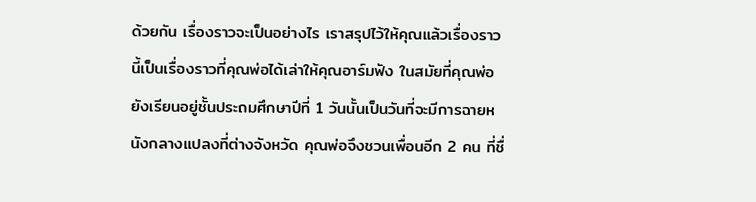ด้วยกัน เรื่องราวจะเป็นอย่างไร เราสรุปไว้ให้คุณแล้วเรื่องราวนี้เป็นเรื่องราวที่คุณพ่อได้เล่าให้คุณอาร์มฟัง ในสมัยที่คุณพ่อยังเรียนอยู่ชั้นประถมศึกษาปีที่ 1 วันนั้นเป็นวันที่จะมีการฉายหนังกลางแปลงที่ต่างจังหวัด คุณพ่อจึงชวนเพื่อนอีก 2 คน ที่ชื่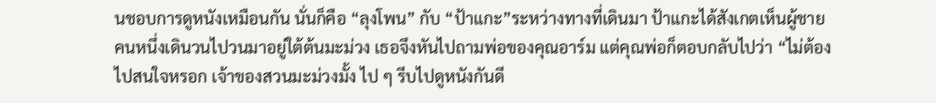นชอบการดูหนังเหมือนกัน นั่นก็คือ “ลุงโพน” กับ “ป้าแกะ”ระหว่างทางที่เดินมา ป้าแกะได้สังเกตเห็นผู้ชายคนหนึ่งเดินวนไปวนมาอยู่ใต้ต้นมะม่วง เธอจึงหันไปถามพ่อของคุณอาร์ม แต่คุณพ่อก็ตอบกลับไปว่า “ไม่ต้องไปสนใจหรอก เจ้าของสวนมะม่วงมั้ง ไป ๆ รีบไปดูหนังกันดี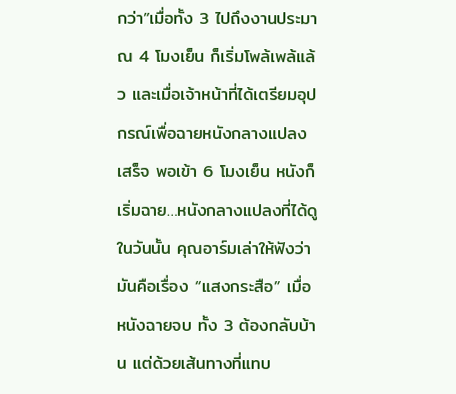กว่า”เมื่อทั้ง 3 ไปถึงงานประมาณ 4 โมงเย็น ก็เริ่มโพล้เพล้แล้ว และเมื่อเจ้าหน้าที่ได้เตรียมอุปกรณ์เพื่อฉายหนังกลางแปลงเสร็จ พอเข้า 6 โมงเย็น หนังก็เริ่มฉาย…หนังกลางแปลงที่ได้ดูในวันนั้น คุณอาร์มเล่าให้ฟังว่ามันคือเรื่อง “แสงกระสือ” เมื่อหนังฉายจบ ทั้ง 3 ต้องกลับบ้าน แต่ด้วยเส้นทางที่แทบ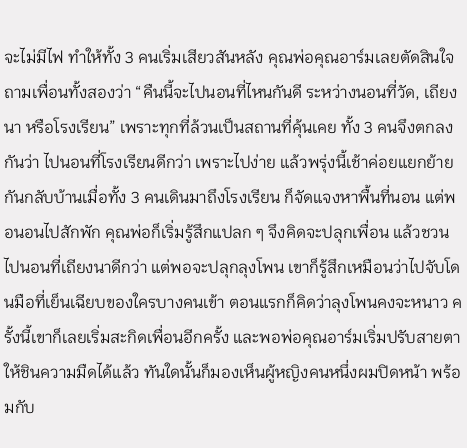จะไม่มีไฟ ทำให้ทั้ง 3 คนเริ่มเสียวสันหลัง คุณพ่อคุณอาร์มเลยตัดสินใจถามเพื่อนทั้งสองว่า “คืนนี้จะไปนอนที่ไหนกันดี ระหว่างนอนที่วัด, เถียงนา หรือโรงเรียน” เพราะทุกที่ล้วนเป็นสถานที่คุ้นเคย ทั้ง 3 คนจึงตกลงกันว่า ไปนอนที่โรงเรียนดีกว่า เพราะไปง่าย แล้วพรุ่งนี้เช้าค่อยแยกย้ายกันกลับบ้านเมื่อทั้ง 3 คนเดินมาถึงโรงเรียน ก็จัดแจงหาพื้นที่นอน แต่พอนอนไปสักพัก คุณพ่อก็เริ่มรู้สึกแปลก ๆ จึงคิดจะปลุกเพื่อน แล้วชวนไปนอนที่เถียงนาดีกว่า แต่พอจะปลุกลุงโพน เขาก็รู้สึกเหมือนว่าไปจับโดนมือที่เย็นเฉียบของใครบางคนเข้า ตอนแรกก็คิดว่าลุงโพนคงจะหนาว ครั้งนี้เขาก็เลยเริ่มสะกิดเพื่อนอีกครั้ง และพอพ่อคุณอาร์มเริ่มปรับสายตาให้ชินความมืดได้แล้ว ทันใดนั้นก็มองเห็นผู้หญิงคนหนึ่งผมปิดหน้า พร้อมกับ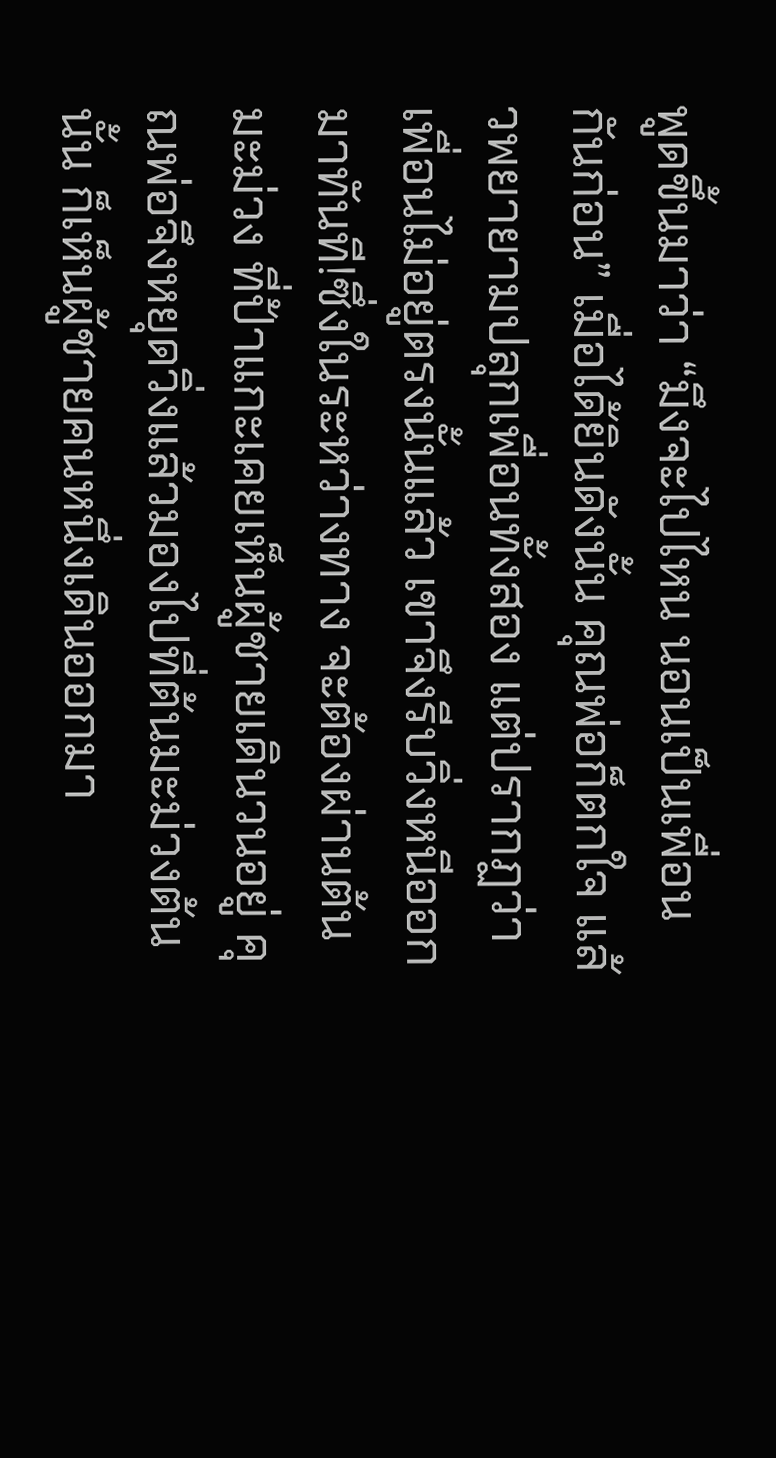พูดขึ้นมาว่า “มึงจะไปไหน นอนเป็นเพื่อนกันก่อน” เมื่อได้ยินดังนั้น คุณพ่อก็ตกใจ แล้วพยายามปลุกเพื่อนทั้งสอง แต่ปรากฏว่าเพื่อนไม่อยู่ตรงนั้นแล้ว เขาจึงรีบวิ่งหนีออกมาทันที!ซึ่งในระหว่างทาง จะต้องผ่านต้นมะม่วง ที่ป้าแกะเคยเห็นผู้ชายเดินวนอยู่ คุณพ่อจึงหยุดวิ่งแล้วมองไปที่ต้นมะม่วงต้นนั้น ก็เห็นผู้ชายคนหนึ่งเดินออกมา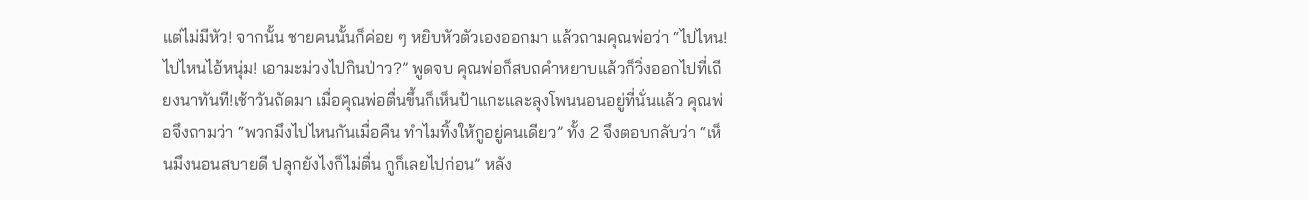แต่ไม่มีหัว! จากนั้น ชายคนนั้นก็ค่อย ๆ หยิบหัวตัวเองออกมา แล้วถามคุณพ่อว่า “ไปไหน! ไปไหนไอ้หนุ่ม! เอามะม่วงไปกินป่าว?” พูดจบ คุณพ่อก็สบถคำหยาบแล้วก็วิ่งออกไปที่เถียงนาทันที!เช้าวันถัดมา เมื่อคุณพ่อตื่นขึ้นก็เห็นป้าแกะและลุงโพนนอนอยู่ที่นั่นแล้ว คุณพ่อจึงถามว่า “พวกมึงไปไหนกันเมื่อคืน ทำไมทิ้งให้กูอยู่คนเดียว” ทั้ง 2 จึงตอบกลับว่า “เห็นมึงนอนสบายดี ปลุกยังไงก็ไม่ตื่น กูก็เลยไปก่อน” หลัง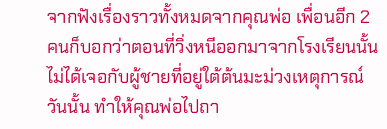จากฟังเรื่องราวทั้งหมดจากคุณพ่อ เพื่อนอีก 2 คนก็บอกว่าตอนที่วิ่งหนีออกมาจากโรงเรียนนั้น ไม่ได้เจอกับผู้ชายที่อยู่ใต้ต้นมะม่วงเหตุการณ์วันนั้น ทำให้คุณพ่อไปถา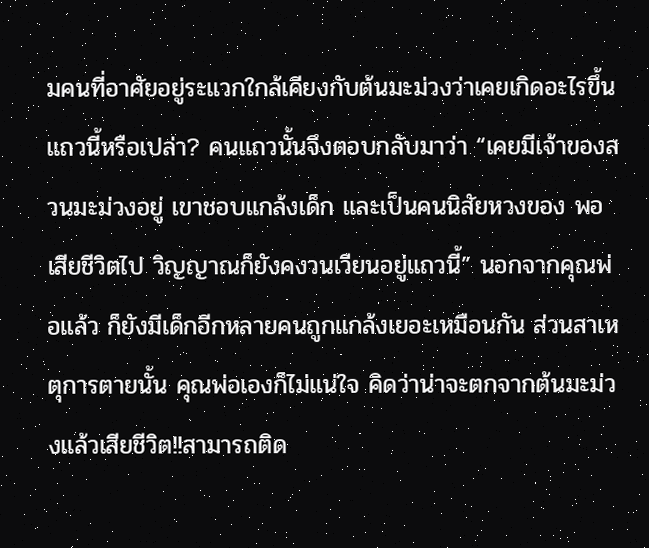มคนที่อาศัยอยู่ระแวกใกล้เคียงกับต้นมะม่วงว่าเคยเกิดอะไรขึ้นแถวนี้หรือเปล่า? คนแถวนั้นจึงตอบกลับมาว่า “เคยมีเจ้าของสวนมะม่วงอยู่ เขาชอบแกล้งเด็ก และเป็นคนนิสัยหวงของ พอเสียชีวิตไป วิญญาณก็ยังคงวนเวียนอยู่แถวนี้” นอกจากคุณพ่อแล้ว ก็ยังมีเด็กอีกหลายคนถูกแกล้งเยอะเหมือนกัน ส่วนสาเหตุการตายนั้น คุณพ่อเองก็ไม่แน่ใจ คิดว่าน่าจะตกจากต้นมะม่วงแล้วเสียชีวิต!!สามารถติด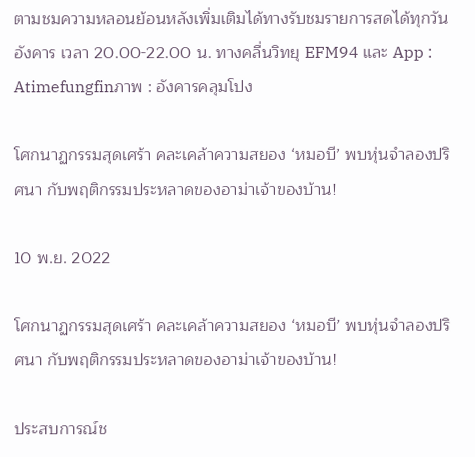ตามชมความหลอนย้อนหลังเพิ่มเติมได้ทางรับชมรายการสดได้ทุกวันอังคาร เวลา 20.00-22.00 น. ทางคลื่นวิทยุ EFM94 และ App : Atimefungfinภาพ : อังคารคลุมโปง

โศกนาฏกรรมสุดเศร้า คละเคล้าความสยอง ‘หมอบี’ พบหุ่นจำลองปริศนา กับพฤติกรรมประหลาดของอาม่าเจ้าของบ้าน!

10 พ.ย. 2022

โศกนาฏกรรมสุดเศร้า คละเคล้าความสยอง ‘หมอบี’ พบหุ่นจำลองปริศนา กับพฤติกรรมประหลาดของอาม่าเจ้าของบ้าน!

ประสบการณ์ช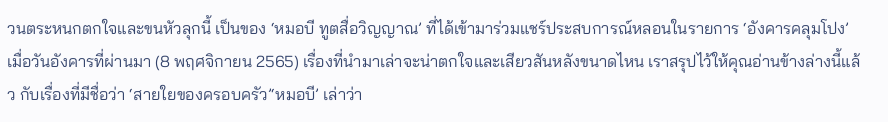วนตระหนกตกใจและขนหัวลุกนี้ เป็นของ ‘หมอบี ทูตสื่อวิญญาณ’ ที่ได้เข้ามาร่วมแชร์ประสบการณ์หลอนในรายการ ‘อังคารคลุมโปง’ เมื่อวันอังคารที่ผ่านมา (8 พฤศจิกายน 2565) เรื่องที่นำมาเล่าจะน่าตกใจและเสียวสันหลังขนาดไหน เราสรุปไว้ให้คุณอ่านข้างล่างนี้แล้ว กับเรื่องที่มีชื่อว่า ‘สายใยของครอบครัว’‘หมอบี’ เล่าว่า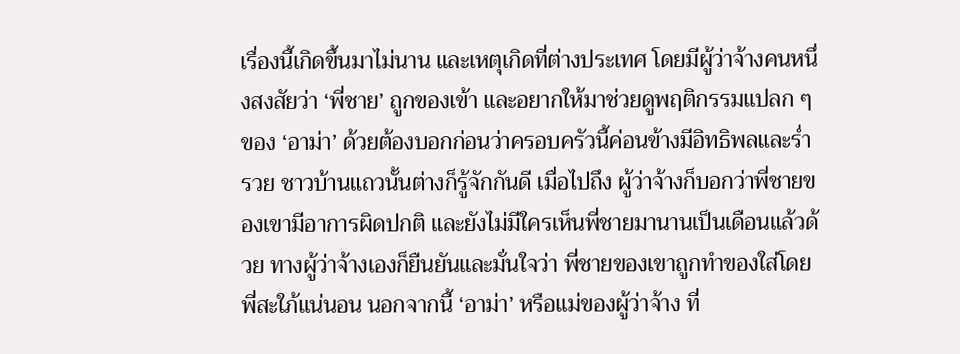เรื่องนี้เกิดขึ้นมาไม่นาน และเหตุเกิดที่ต่างประเทศ โดยมีผู้ว่าจ้างคนหนึ่งสงสัยว่า ‘พี่ชาย’ ถูกของเข้า และอยากให้มาช่วยดูพฤติกรรมแปลก ๆ ของ ‘อาม่า’ ด้วยต้องบอกก่อนว่าครอบครัวนี้ค่อนข้างมีอิทธิพลและร่ำรวย ชาวบ้านแถวนั้นต่างก็รู้จักกันดี เมื่อไปถึง ผู้ว่าจ้างก็บอกว่าพี่ชายของเขามีอาการผิดปกติ และยังไม่มีใครเห็นพี่ชายมานานเป็นเดือนแล้วด้วย ทางผู้ว่าจ้างเองก็ยืนยันและมั่นใจว่า พี่ชายของเขาถูกทำของใส่โดยพี่สะใภ้แน่นอน นอกจากนี้ ‘อาม่า’ หรือแม่ของผู้ว่าจ้าง ที่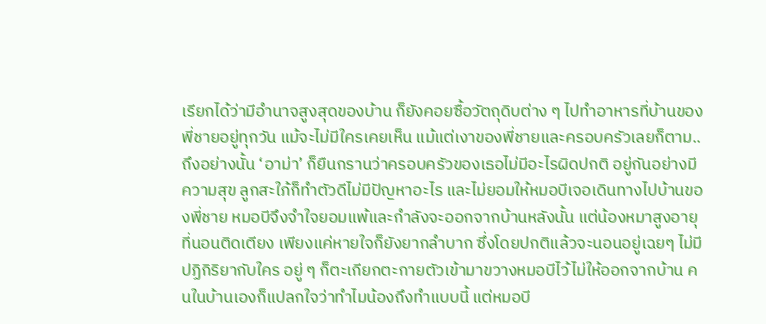เรียกได้ว่ามีอำนาจสูงสุดของบ้าน ก็ยังคอยซื้อวัตถุดิบต่าง ๆ ไปทำอาหารที่บ้านของพี่ชายอยู่ทุกวัน แม้จะไม่มีใครเคยเห็น แม้แต่เงาของพี่ชายและครอบครัวเลยก็ตาม..ถึงอย่างนั้น ‘อาม่า’ ก็ยืนกรานว่าครอบครัวของเธอไม่มีอะไรผิดปกติ อยู่กันอย่างมีความสุข ลูกสะใภ้ก็ทำตัวดีไม่มีปัญหาอะไร และไม่ยอมให้หมอบีเจอเดินทางไปบ้านของพี่ชาย หมอบีจึงจำใจยอมแพ้และกำลังจะออกจากบ้านหลังนั้น แต่น้องหมาสูงอายุที่นอนติดเตียง เพียงแค่หายใจก็ยังยากลำบาก ซึ่งโดยปกติแล้วจะนอนอยู่เฉยๆ ไม่มีปฏิกิริยากับใคร อยู่ ๆ ก็ตะเกียกตะกายตัวเข้ามาขวางหมอบีไว้ไม่ให้ออกจากบ้าน คนในบ้านเองก็แปลกใจว่าทำไมน้องถึงทำแบบนี้ แต่หมอบี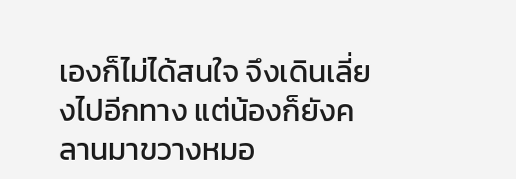เองก็ไม่ได้สนใจ จึงเดินเลี่ยงไปอีกทาง แต่น้องก็ยังคลานมาขวางหมอ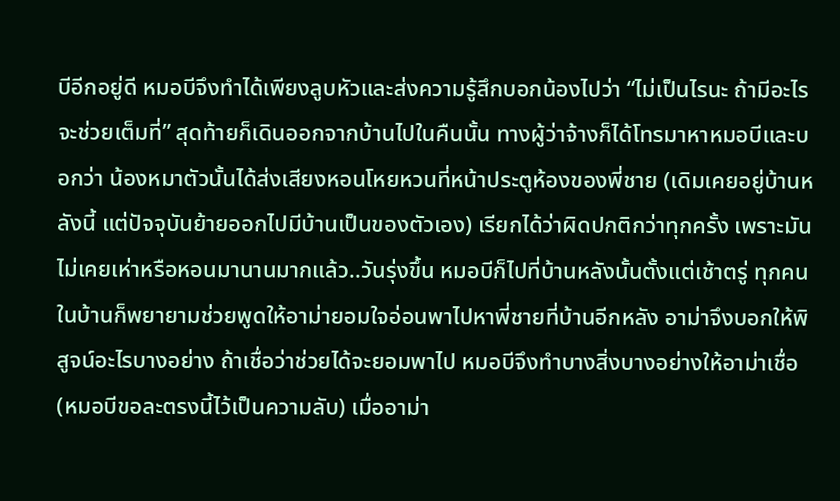บีอีกอยู่ดี หมอบีจึงทำได้เพียงลูบหัวและส่งความรู้สึกบอกน้องไปว่า “ไม่เป็นไรนะ ถ้ามีอะไรจะช่วยเต็มที่” สุดท้ายก็เดินออกจากบ้านไปในคืนนั้น ทางผู้ว่าจ้างก็ได้โทรมาหาหมอบีและบอกว่า น้องหมาตัวนั้นได้ส่งเสียงหอนโหยหวนที่หน้าประตูห้องของพี่ชาย (เดิมเคยอยู่บ้านหลังนี้ แต่ปัจจุบันย้ายออกไปมีบ้านเป็นของตัวเอง) เรียกได้ว่าผิดปกติกว่าทุกครั้ง เพราะมันไม่เคยเห่าหรือหอนมานานมากแล้ว..วันรุ่งขึ้น หมอบีก็ไปที่บ้านหลังนั้นตั้งแต่เช้าตรู่ ทุกคนในบ้านก็พยายามช่วยพูดให้อาม่ายอมใจอ่อนพาไปหาพี่ชายที่บ้านอีกหลัง อาม่าจึงบอกให้พิสูจน์อะไรบางอย่าง ถ้าเชื่อว่าช่วยได้จะยอมพาไป หมอบีจึงทำบางสิ่งบางอย่างให้อาม่าเชื่อ (หมอบีขอละตรงนี้ไว้เป็นความลับ) เมื่ออาม่า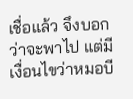เชื่อแล้ว จึงบอกว่าจะพาไป แต่มีเงื่อนไขว่าหมอบี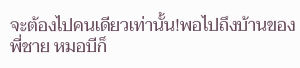จะต้องไปคนเดียวเท่านั้น!พอไปถึงบ้านของพี่ชาย หมอบีก็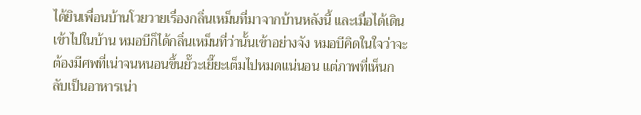ได้ยินเพื่อนบ้านโวยวายเรื่องกลิ่นเหม็นที่มาจากบ้านหลังนี้ และเมื่อได้เดินเข้าไปในบ้าน หมอบีก็ได้กลิ่นเหม็นที่ว่านั้นเข้าอย่างจัง หมอบีคิดในใจว่าจะต้องมีศพที่เน่าจนหนอนขึ้นยั๊วะเยี๊ยะเต็มไปหมดแน่นอน แต่ภาพที่เห็นกลับเป็นอาหารเน่า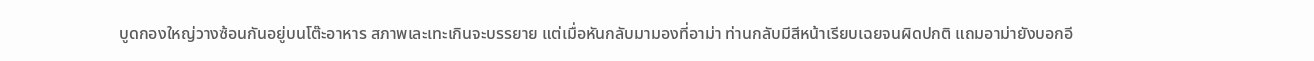บูดกองใหญ่วางซ้อนกันอยู่บนโต๊ะอาหาร สภาพเละเทะเกินจะบรรยาย แต่เมื่อหันกลับมามองที่อาม่า ท่านกลับมีสีหน้าเรียบเฉยจนผิดปกติ แถมอาม่ายังบอกอี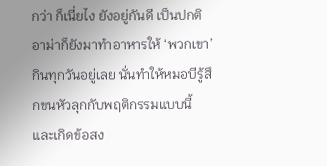กว่า ก็เนี่ยไง ยังอยู่กันดี เป็นปกติ อาม่าก็ยังมาทำอาหารให้ ‘พวกเขา’ กินทุกวันอยู่เลย นั่นทำให้หมอบีรู้สึกขนหัวลุกกับพฤติกรรมแบบนี้ และเกิดข้อสง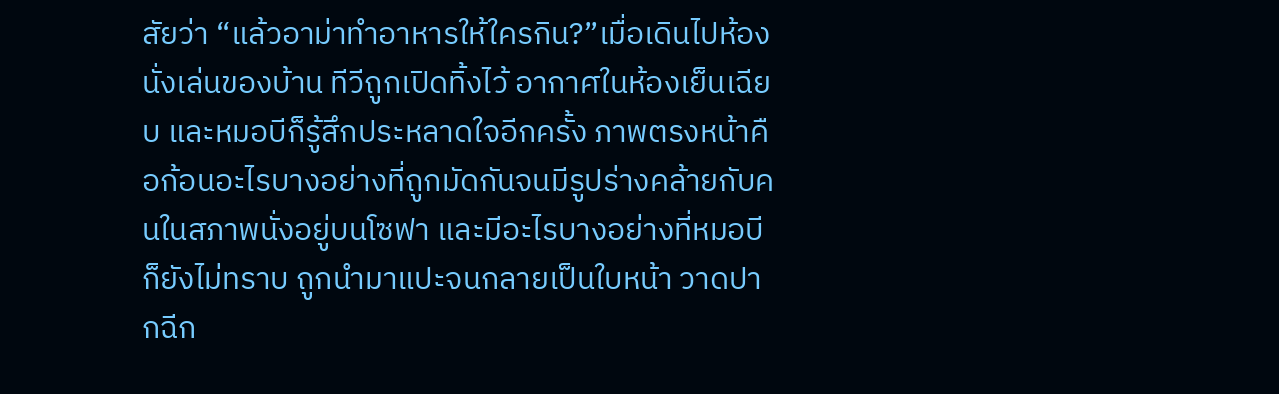สัยว่า “แล้วอาม่าทำอาหารให้ใครกิน?”เมื่อเดินไปห้องนั่งเล่นของบ้าน ทีวีถูกเปิดทิ้งไว้ อากาศในห้องเย็นเฉียบ และหมอบีก็รู้สึกประหลาดใจอีกครั้ง ภาพตรงหน้าคือก้อนอะไรบางอย่างที่ถูกมัดกันจนมีรูปร่างคล้ายกับคนในสภาพนั่งอยู่บนโซฟา และมีอะไรบางอย่างที่หมอบีก็ยังไม่ทราบ ถูกนำมาแปะจนกลายเป็นใบหน้า วาดปากฉีก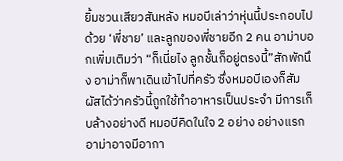ยิ้มชวนเสียวสันหลัง หมอบีเล่าว่าหุ่นนี้ประกอบไปด้วย ‘พี่ชาย’ และลูกของพี่ชายอีก 2 คน อาม่าบอกเพิ่มเติมว่า “ก็เนี่ยไง ลูกชั้นก็อยู่ตรงนี้”สักพักนึง อาม่าก็พาเดินเข้าไปที่ครัว ซึ่งหมอบีเองก็สัมผัสได้ว่าครัวนี้ถูกใช้ทำอาหารเป็นประจำ มีการเก็บล้างอย่างดี หมอบีคิดในใจ 2 อย่าง อย่างแรก อาม่าอาจมีอากา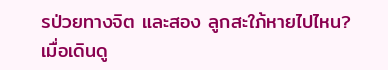รป่วยทางจิต และสอง ลูกสะใภ้หายไปไหน? เมื่อเดินดู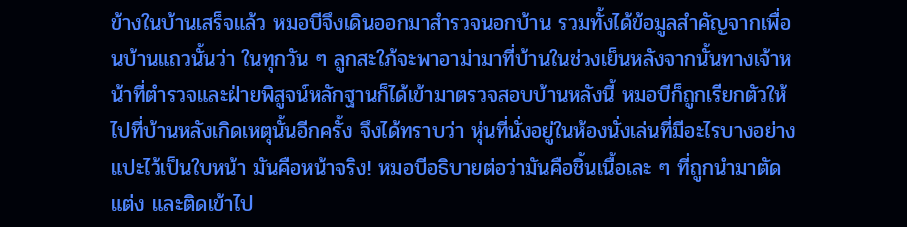ข้างในบ้านเสร็จแล้ว หมอบีจึงเดินออกมาสำรวจนอกบ้าน รวมทั้งได้ข้อมูลสำคัญจากเพื่อนบ้านแถวนั้นว่า ในทุกวัน ๆ ลูกสะใภ้จะพาอาม่ามาที่บ้านในช่วงเย็นหลังจากนั้นทางเจ้าหน้าที่ตำรวจและฝ่ายพิสูจน์หลักฐานก็ได้เข้ามาตรวจสอบบ้านหลังนี้ หมอบีก็ถูกเรียกตัวให้ไปที่บ้านหลังเกิดเหตุนั้นอีกครั้ง จึงได้ทราบว่า หุ่นที่นั่งอยู่ในห้องนั่งเล่นที่มีอะไรบางอย่างแปะไว้เป็นใบหน้า มันคือหน้าจริง! หมอบีอธิบายต่อว่ามันคือชิ้นเนื้อเละ ๆ ที่ถูกนำมาตัดแต่ง และติดเข้าไป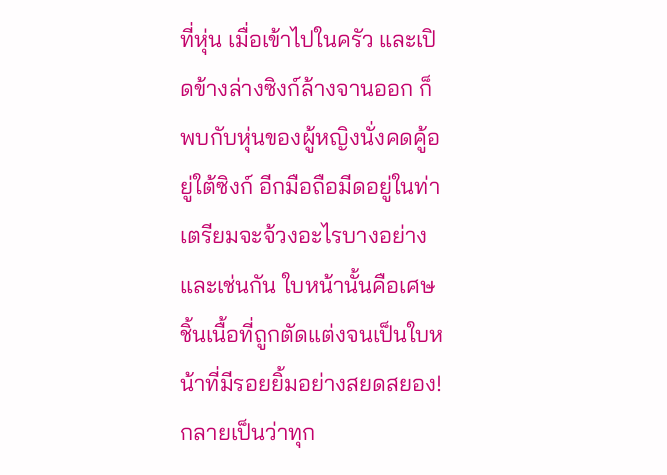ที่หุ่น เมื่อเข้าไปในครัว และเปิดข้างล่างซิงก์ล้างจานออก ก็พบกับหุ่นของผู้หญิงนั่งคดคู้อยู่ใต้ซิงก์ อีกมือถือมีดอยู่ในท่าเตรียมจะจ้วงอะไรบางอย่าง และเช่นกัน ใบหน้านั้นคือเศษชิ้นเนื้อที่ถูกตัดแต่งจนเป็นใบหน้าที่มีรอยยิ้มอย่างสยดสยอง!กลายเป็นว่าทุก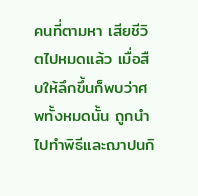คนที่ตามหา เสียชีวิตไปหมดแล้ว เมื่อสืบให้ลึกขึ้นก็พบว่าศพทั้งหมดนั้น ถูกนำไปทำพิธีและฌาปนกิ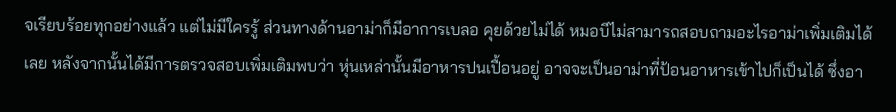จเรียบร้อยทุกอย่างแล้ว แต่ไม่มีใครรู้ ส่วนทางด้านอาม่าก็มีอาการเบลอ คุยด้วยไม่ได้ หมอบีไม่สามารถสอบถามอะไรอาม่าเพิ่มเติมได้เลย หลังจากนั้นได้มีการตรวจสอบเพิ่มเติมพบว่า หุ่นเหล่านั้นมีอาหารปนเปื้อนอยู่ อาจจะเป็นอาม่าที่ป้อนอาหารเข้าไปก็เป็นได้ ซึ่งอา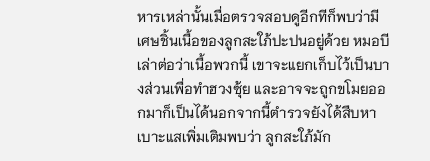หารเหล่านั้นเมื่อตรวจสอบดูอีกทีก็พบว่ามีเศษชิ้นเนื้อของลูกสะใภ้ปะปนอยู่ด้วย หมอบีเล่าต่อว่าเนื้อพวกนี้ เขาจะแยกเก็บไว้เป็นบางส่วนเพื่อทำฮวงซุ้ย และอาจจะถูกขโมยออกมาก็เป็นได้นอกจากนี้ตำรวจยังได้สืบหาเบาะแสเพิ่มเติมพบว่า ลูกสะใภ้มัก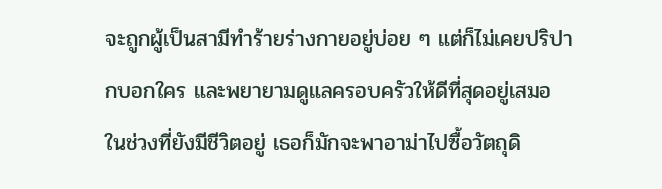จะถูกผู้เป็นสามีทำร้ายร่างกายอยู่บ่อย ๆ แต่ก็ไม่เคยปริปากบอกใคร และพยายามดูแลครอบครัวให้ดีที่สุดอยู่เสมอ ในช่วงที่ยังมีชีวิตอยู่ เธอก็มักจะพาอาม่าไปซื้อวัตถุดิ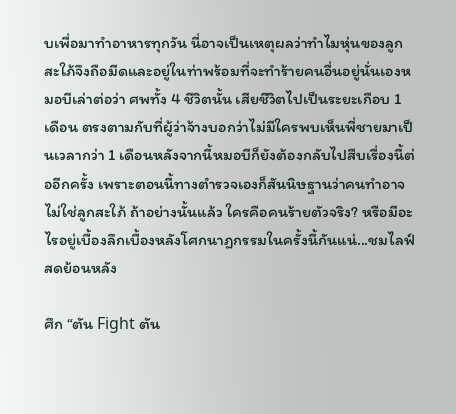บเพื่อมาทำอาหารทุกวัน นี่อาจเป็นเหตุผลว่าทำไมหุ่นของลูกสะใภ้จึงถือมีดและอยู่ในท่าพร้อมที่จะทำร้ายคนอื่นอยู่นั่นเองหมอบีเล่าต่อว่า ศพทั้ง 4 ชีวิตนั้น เสียชีวิตไปเป็นระยะเกือบ 1 เดือน ตรงตามกับที่ผู้ว่าจ้างบอกว่าไม่มีใครพบเห็นพี่ชายมาเป็นเวลากว่า 1 เดือนหลังจากนี้หมอบีก็ยังต้องกลับไปสืบเรื่องนี้ต่ออีกครั้ง เพราะตอนนี้ทางตำรวจเองก็สันนิษฐานว่าคนทำอาจไม่ใช่ลูกสะใภ้ ถ้าอย่างนั้นแล้ว ใครคือคนร้ายตัวจริง? หรือมีอะไรอยู่เบื้องลึกเบื้องหลังโศกนาฏกรรมในครั้งนี้กันแน่...ชมไลฟ์สดย้อนหลัง

ศึก “ตัน Fight ตัน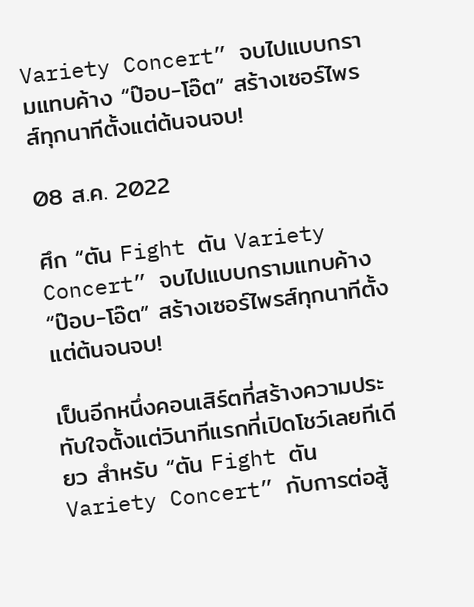Variety Concert” จบไปแบบกรามแทบค้าง “ป๊อบ-โอ๊ต” สร้างเซอร์ไพรส์ทุกนาทีตั้งแต่ต้นจนจบ!

08 ส.ค. 2022

ศึก “ตัน Fight ตัน Variety Concert” จบไปแบบกรามแทบค้าง “ป๊อบ-โอ๊ต” สร้างเซอร์ไพรส์ทุกนาทีตั้งแต่ต้นจนจบ!

เป็นอีกหนึ่งคอนเสิร์ตที่สร้างความประทับใจตั้งแต่วินาทีแรกที่เปิดโชว์เลยทีเดียว สำหรับ “ตัน Fight ตัน Variety Concert” กับการต่อสู้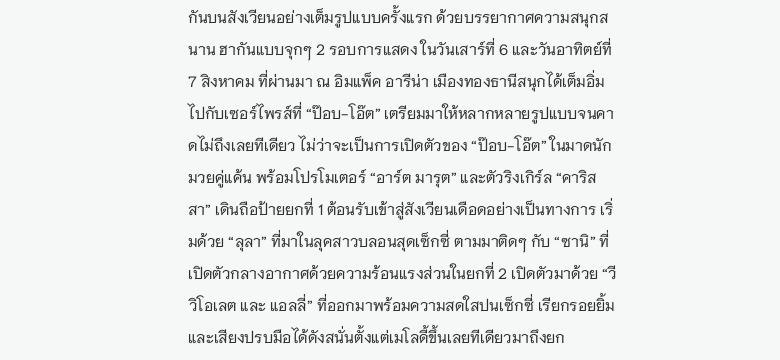กันบนสังเวียนอย่างเต็มรูปแบบครั้งแรก ด้วยบรรยากาศความสนุกสนาน ฮากันแบบจุกๆ 2 รอบการแสดง ในวันเสาร์ที่ 6 และวันอาทิตย์ที่ 7 สิงหาคม ที่ผ่านมา ณ อิมแพ็ค อารีน่า เมืองทองธานีสนุกได้เต็มอิ่มไปกับเซอร์ไพรส์ที่ “ป๊อบ-โอ๊ต” เตรียมมาให้หลากหลายรูปแบบจนคาดไม่ถึงเลยทีเดียว ไม่ว่าจะเป็นการเปิดตัวของ “ป๊อบ-โอ๊ต” ในมาดนักมวยคู่แค้น พร้อมโปรโมเตอร์ “อาร์ต มารุต” และตัวริงเกิร์ล “คาริสสา” เดินถือป้ายยกที่ 1 ต้อนรับเข้าสู่สังเวียนเดือดอย่างเป็นทางการ เริ่มด้วย “ลุลา” ที่มาในลุคสาวบลอนสุดเซ็กซี่ ตามมาติดๆ กับ “ซานิ” ที่เปิดตัวกลางอากาศด้วยความร้อนแรงส่วนในยกที่ 2 เปิดตัวมาด้วย “วี วิโอเลต และ แอลลี่” ที่ออกมาพร้อมความสดใสปนเซ็กซี่ เรียกรอยยิ้มและเสียงปรบมือได้ดังสนั่นตั้งแต่เมโลดี้ขึ้นเลยทีเดียวมาถึงยก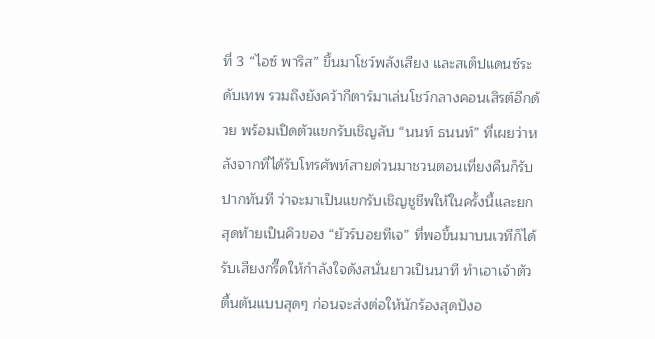ที่ 3 “ไอซ์ พาริส” ขึ้นมาโชว์พลังเสียง และสเต็ปแดนซ์ระดับเทพ รวมถึงยังคว้ากีตาร์มาเล่นโชว์กลางคอนเสิรต์อีกด้วย พร้อมเปิดตัวแขกรับเชิญลับ “นนท์ ธนนท์” ที่เผยว่าหลังจากที่ได้รับโทรศัพท์สายด่วนมาชวนตอนเที่ยงคืนก็รับปากทันที ว่าจะมาเป็นแขกรับเชิญชูชีพให้ในครั้งนี้และยกสุดท้ายเป็นคิวของ “ยัวร์บอยทีเจ” ที่พอขึ้นมาบนเวทีก็ได้รับเสียงกรี๊ดให้กำลังใจดังสนั่นยาวเป็นนาที ทำเอาเจ้าตัวตื้นตันแบบสุดๆ ก่อนจะส่งต่อให้นักร้องสุดปังอ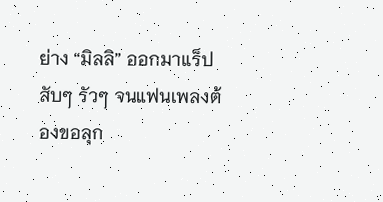ย่าง “มิลลิ” ออกมาแร็ปสับๆ รัวๆ จนแฟนเพลงต้องขอลุก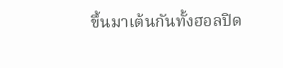ขึ้นมาเต้นกันทั้งฮอลปิด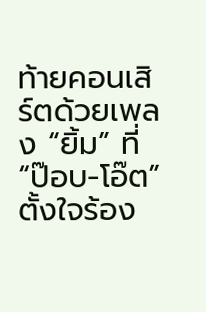ท้ายคอนเสิร์ตด้วยเพลง “ยิ้ม” ที่ “ป๊อบ-โอ๊ต” ตั้งใจร้อง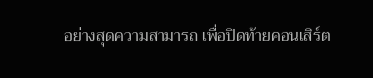อย่างสุดความสามารถ เพื่อปิดท้ายคอนเสิร์ต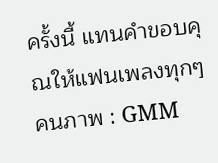ครั้งนี้ แทนคำขอบคุณให้แฟนเพลงทุกๆ คนภาพ : GMM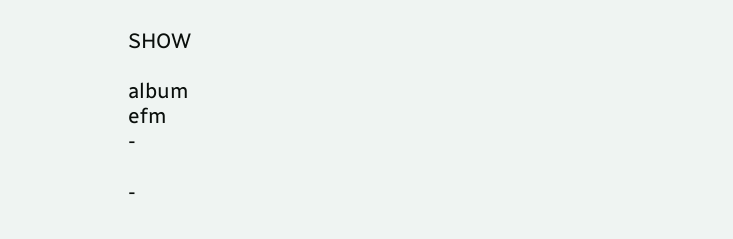SHOW

album
efm
-

-